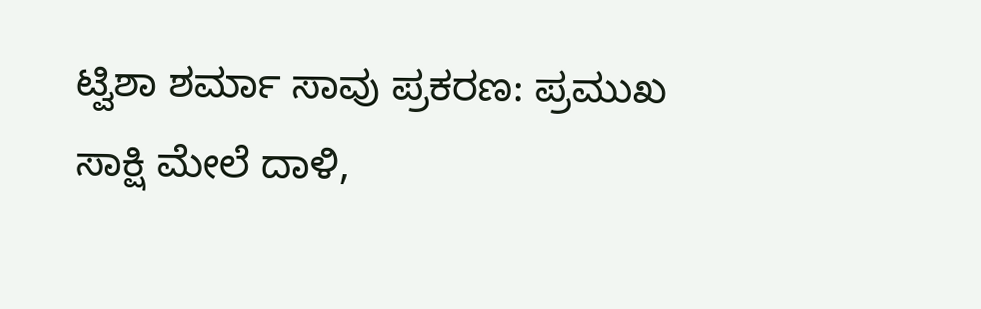ಟ್ವಿಶಾ ಶರ್ಮಾ ಸಾವು ಪ್ರಕರಣ: ಪ್ರಮುಖ ಸಾಕ್ಷಿ ಮೇಲೆ ದಾಳಿ,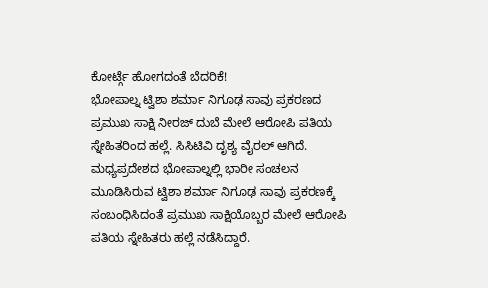ಕೋರ್ಟ್ಗೆ ಹೋಗದಂತೆ ಬೆದರಿಕೆ!
ಭೋಪಾಲ್ನ ಟ್ವಿಶಾ ಶರ್ಮಾ ನಿಗೂಢ ಸಾವು ಪ್ರಕರಣದ ಪ್ರಮುಖ ಸಾಕ್ಷಿ ನೀರಜ್ ದುಬೆ ಮೇಲೆ ಆರೋಪಿ ಪತಿಯ ಸ್ನೇಹಿತರಿಂದ ಹಲ್ಲೆ. ಸಿಸಿಟಿವಿ ದೃಶ್ಯ ವೈರಲ್ ಆಗಿದೆ.
ಮಧ್ಯಪ್ರದೇಶದ ಭೋಪಾಲ್ನಲ್ಲಿ ಭಾರೀ ಸಂಚಲನ ಮೂಡಿಸಿರುವ ಟ್ವಿಶಾ ಶರ್ಮಾ ನಿಗೂಢ ಸಾವು ಪ್ರಕರಣಕ್ಕೆ ಸಂಬಂಧಿಸಿದಂತೆ ಪ್ರಮುಖ ಸಾಕ್ಷಿಯೊಬ್ಬರ ಮೇಲೆ ಆರೋಪಿ ಪತಿಯ ಸ್ನೇಹಿತರು ಹಲ್ಲೆ ನಡೆಸಿದ್ದಾರೆ.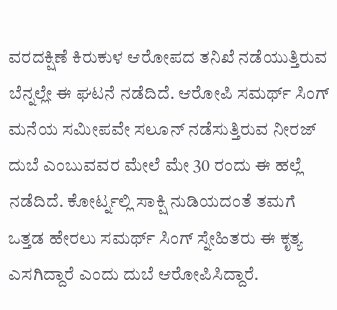ವರದಕ್ಷಿಣೆ ಕಿರುಕುಳ ಆರೋಪದ ತನಿಖೆ ನಡೆಯುತ್ತಿರುವ ಬೆನ್ನಲ್ಲೇ ಈ ಘಟನೆ ನಡೆದಿದೆ. ಆರೋಪಿ ಸಮರ್ಥ್ ಸಿಂಗ್ ಮನೆಯ ಸಮೀಪವೇ ಸಲೂನ್ ನಡೆಸುತ್ತಿರುವ ನೀರಜ್ ದುಬೆ ಎಂಬುವವರ ಮೇಲೆ ಮೇ 30 ರಂದು ಈ ಹಲ್ಲೆ ನಡೆದಿದೆ. ಕೋರ್ಟ್ನಲ್ಲಿ ಸಾಕ್ಷಿ ನುಡಿಯದಂತೆ ತಮಗೆ ಒತ್ತಡ ಹೇರಲು ಸಮರ್ಥ್ ಸಿಂಗ್ ಸ್ನೇಹಿತರು ಈ ಕೃತ್ಯ ಎಸಗಿದ್ದಾರೆ ಎಂದು ದುಬೆ ಆರೋಪಿಸಿದ್ದಾರೆ.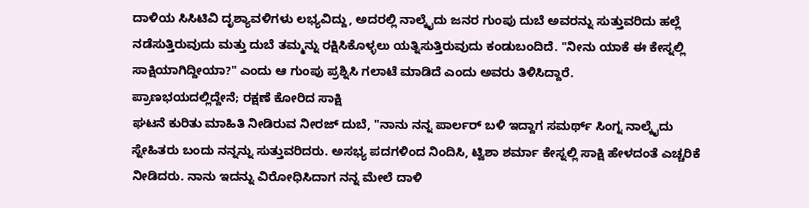ದಾಳಿಯ ಸಿಸಿಟಿವಿ ದೃಶ್ಯಾವಳಿಗಳು ಲಭ್ಯವಿದ್ದು, ಅದರಲ್ಲಿ ನಾಲ್ಕೈದು ಜನರ ಗುಂಪು ದುಬೆ ಅವರನ್ನು ಸುತ್ತುವರಿದು ಹಲ್ಲೆ ನಡೆಸುತ್ತಿರುವುದು ಮತ್ತು ದುಬೆ ತಮ್ಮನ್ನು ರಕ್ಷಿಸಿಕೊಳ್ಳಲು ಯತ್ನಿಸುತ್ತಿರುವುದು ಕಂಡುಬಂದಿದೆ. "ನೀನು ಯಾಕೆ ಈ ಕೇಸ್ನಲ್ಲಿ ಸಾಕ್ಷಿಯಾಗಿದ್ದೀಯಾ?" ಎಂದು ಆ ಗುಂಪು ಪ್ರಶ್ನಿಸಿ ಗಲಾಟೆ ಮಾಡಿದೆ ಎಂದು ಅವರು ತಿಳಿಸಿದ್ದಾರೆ.
ಪ್ರಾಣಭಯದಲ್ಲಿದ್ದೇನೆ; ರಕ್ಷಣೆ ಕೋರಿದ ಸಾಕ್ಷಿ
ಘಟನೆ ಕುರಿತು ಮಾಹಿತಿ ನೀಡಿರುವ ನೀರಜ್ ದುಬೆ, "ನಾನು ನನ್ನ ಪಾರ್ಲರ್ ಬಳಿ ಇದ್ದಾಗ ಸಮರ್ಥ್ ಸಿಂಗ್ನ ನಾಲ್ಕೈದು ಸ್ನೇಹಿತರು ಬಂದು ನನ್ನನ್ನು ಸುತ್ತುವರಿದರು. ಅಸಭ್ಯ ಪದಗಳಿಂದ ನಿಂದಿಸಿ, ಟ್ವಿಶಾ ಶರ್ಮಾ ಕೇಸ್ನಲ್ಲಿ ಸಾಕ್ಷಿ ಹೇಳದಂತೆ ಎಚ್ಚರಿಕೆ ನೀಡಿದರು. ನಾನು ಇದನ್ನು ವಿರೋಧಿಸಿದಾಗ ನನ್ನ ಮೇಲೆ ದಾಳಿ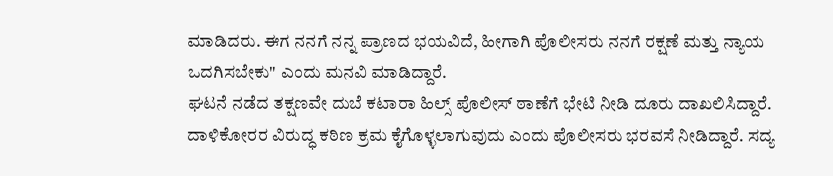ಮಾಡಿದರು. ಈಗ ನನಗೆ ನನ್ನ ಪ್ರಾಣದ ಭಯವಿದೆ, ಹೀಗಾಗಿ ಪೊಲೀಸರು ನನಗೆ ರಕ್ಷಣೆ ಮತ್ತು ನ್ಯಾಯ ಒದಗಿಸಬೇಕು" ಎಂದು ಮನವಿ ಮಾಡಿದ್ದಾರೆ.
ಘಟನೆ ನಡೆದ ತಕ್ಷಣವೇ ದುಬೆ ಕಟಾರಾ ಹಿಲ್ಸ್ ಪೊಲೀಸ್ ಠಾಣೆಗೆ ಭೇಟಿ ನೀಡಿ ದೂರು ದಾಖಲಿಸಿದ್ದಾರೆ. ದಾಳಿಕೋರರ ವಿರುದ್ಧ ಕಠಿಣ ಕ್ರಮ ಕೈಗೊಳ್ಳಲಾಗುವುದು ಎಂದು ಪೊಲೀಸರು ಭರವಸೆ ನೀಡಿದ್ದಾರೆ. ಸದ್ಯ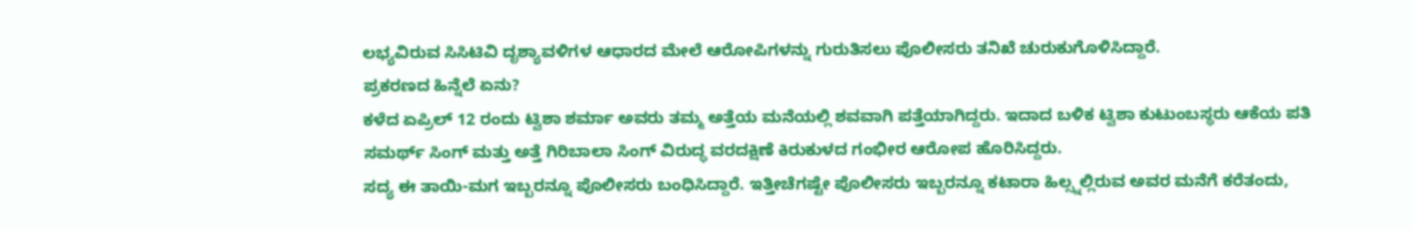ಲಭ್ಯವಿರುವ ಸಿಸಿಟಿವಿ ದೃಶ್ಯಾವಳಿಗಳ ಆಧಾರದ ಮೇಲೆ ಆರೋಪಿಗಳನ್ನು ಗುರುತಿಸಲು ಪೊಲೀಸರು ತನಿಖೆ ಚುರುಕುಗೊಳಿಸಿದ್ದಾರೆ.
ಪ್ರಕರಣದ ಹಿನ್ನೆಲೆ ಏನು?
ಕಳೆದ ಏಪ್ರಿಲ್ 12 ರಂದು ಟ್ವಿಶಾ ಶರ್ಮಾ ಅವರು ತಮ್ಮ ಅತ್ತೆಯ ಮನೆಯಲ್ಲಿ ಶವವಾಗಿ ಪತ್ತೆಯಾಗಿದ್ದರು. ಇದಾದ ಬಳಿಕ ಟ್ವಿಶಾ ಕುಟುಂಬಸ್ಥರು ಆಕೆಯ ಪತಿ ಸಮರ್ಥ್ ಸಿಂಗ್ ಮತ್ತು ಅತ್ತೆ ಗಿರಿಬಾಲಾ ಸಿಂಗ್ ವಿರುದ್ಧ ವರದಕ್ಷಿಣೆ ಕಿರುಕುಳದ ಗಂಭೀರ ಆರೋಪ ಹೊರಿಸಿದ್ದರು.
ಸದ್ಯ ಈ ತಾಯಿ-ಮಗ ಇಬ್ಬರನ್ನೂ ಪೊಲೀಸರು ಬಂಧಿಸಿದ್ದಾರೆ. ಇತ್ತೀಚೆಗಷ್ಟೇ ಪೊಲೀಸರು ಇಬ್ಬರನ್ನೂ ಕಟಾರಾ ಹಿಲ್ಸ್ನಲ್ಲಿರುವ ಅವರ ಮನೆಗೆ ಕರೆತಂದು,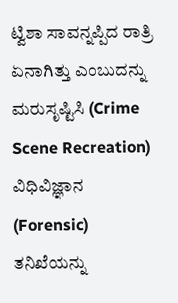ಟ್ವಿಶಾ ಸಾವನ್ನಪ್ಪಿದ ರಾತ್ರಿ ಏನಾಗಿತ್ತು ಎಂಬುದನ್ನು ಮರುಸೃಷ್ಟಿಸಿ (Crime Scene Recreation) ವಿಧಿವಿಜ್ಞಾನ (Forensic) ತನಿಖೆಯನ್ನು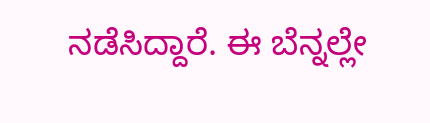ನಡೆಸಿದ್ದಾರೆ. ಈ ಬೆನ್ನಲ್ಲೇ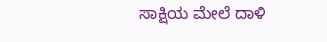ಸಾಕ್ಷಿಯ ಮೇಲೆ ದಾಳಿ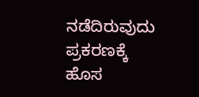ನಡೆದಿರುವುದು ಪ್ರಕರಣಕ್ಕೆ ಹೊಸ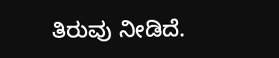ತಿರುವು ನೀಡಿದೆ.